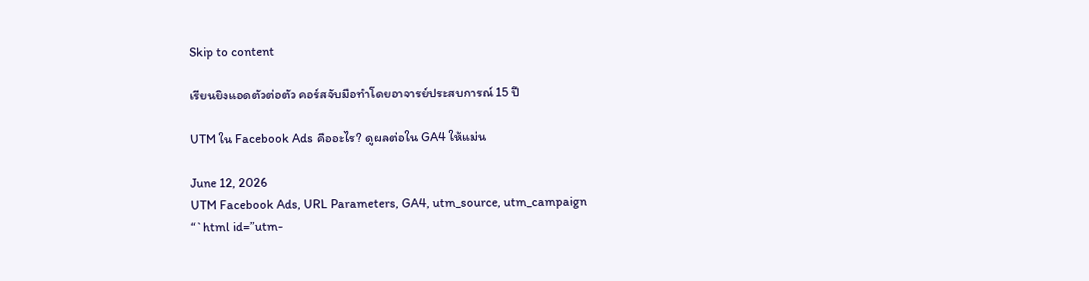Skip to content

เรียนยิงแอดตัวต่อตัว คอร์สจับมือทำโดยอาจารย์ประสบการณ์ 15 ปี

UTM ใน Facebook Ads คืออะไร? ดูผลต่อใน GA4 ให้แม่น

June 12, 2026
UTM Facebook Ads, URL Parameters, GA4, utm_source, utm_campaign
“`html id=”utm-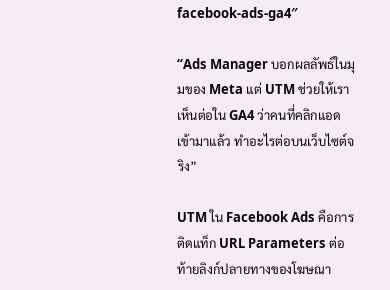facebook-ads-ga4″

“Ads Manager บอกผลลัพธ์ในมุมของ Meta แต่ UTM ช่วยให้เราเห็นต่อใน GA4 ว่าคนที่คลิกแอดเข้ามาแล้ว ทำอะไรต่อบนเว็บไซต์จริง”

UTM ใน Facebook Ads คือการติดแท็ก URL Parameters ต่อท้ายลิงก์ปลายทางของโฆษณา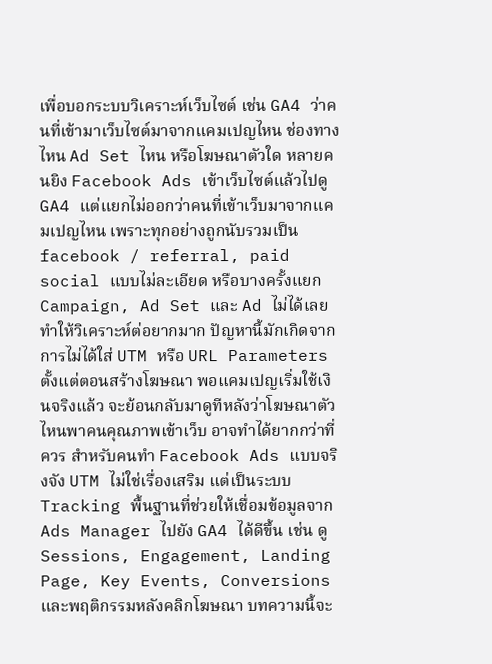เพื่อบอกระบบวิเคราะห์เว็บไซต์ เช่น GA4 ว่าคนที่เข้ามาเว็บไซต์มาจากแคมเปญไหน ช่องทางไหน Ad Set ไหน หรือโฆษณาตัวใด หลายคนยิง Facebook Ads เข้าเว็บไซต์แล้วไปดู GA4 แต่แยกไม่ออกว่าคนที่เข้าเว็บมาจากแคมเปญไหน เพราะทุกอย่างถูกนับรวมเป็น facebook / referral, paid social แบบไม่ละเอียด หรือบางครั้งแยก Campaign, Ad Set และ Ad ไม่ได้เลย ทำให้วิเคราะห์ต่อยากมาก ปัญหานี้มักเกิดจากการไม่ได้ใส่ UTM หรือ URL Parameters ตั้งแต่ตอนสร้างโฆษณา พอแคมเปญเริ่มใช้เงินจริงแล้ว จะย้อนกลับมาดูทีหลังว่าโฆษณาตัวไหนพาคนคุณภาพเข้าเว็บ อาจทำได้ยากกว่าที่ควร สำหรับคนทำ Facebook Ads แบบจริงจัง UTM ไม่ใช่เรื่องเสริม แต่เป็นระบบ Tracking พื้นฐานที่ช่วยให้เชื่อมข้อมูลจาก Ads Manager ไปยัง GA4 ได้ดีขึ้น เช่น ดู Sessions, Engagement, Landing Page, Key Events, Conversions และพฤติกรรมหลังคลิกโฆษณา บทความนี้จะ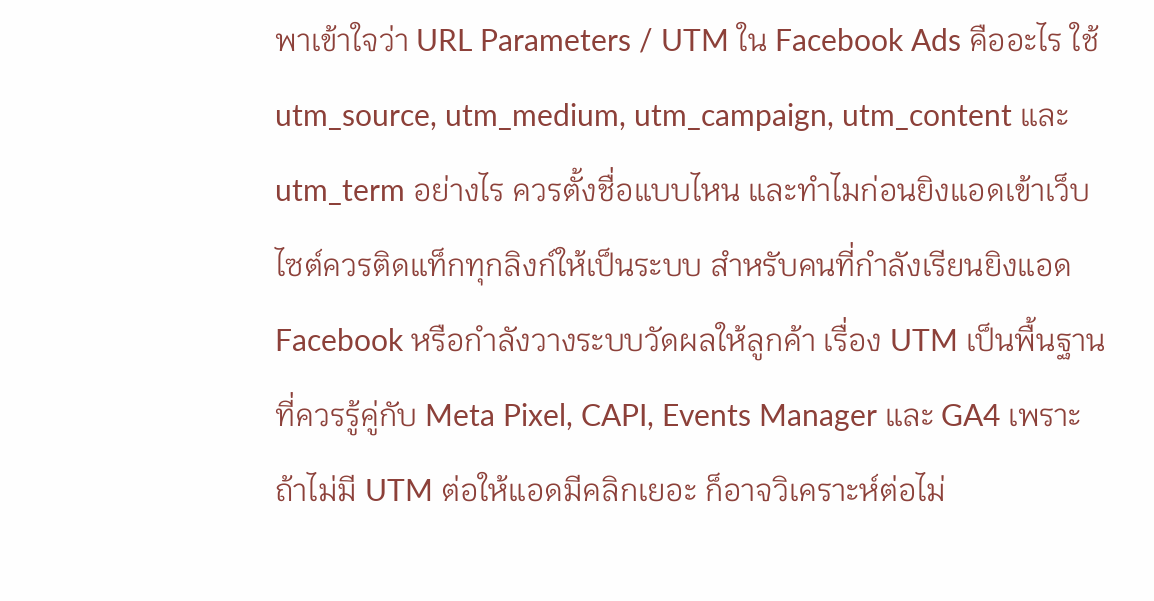พาเข้าใจว่า URL Parameters / UTM ใน Facebook Ads คืออะไร ใช้ utm_source, utm_medium, utm_campaign, utm_content และ utm_term อย่างไร ควรตั้งชื่อแบบไหน และทำไมก่อนยิงแอดเข้าเว็บไซต์ควรติดแท็กทุกลิงก์ให้เป็นระบบ สำหรับคนที่กำลังเรียนยิงแอด Facebook หรือกำลังวางระบบวัดผลให้ลูกค้า เรื่อง UTM เป็นพื้นฐานที่ควรรู้คู่กับ Meta Pixel, CAPI, Events Manager และ GA4 เพราะถ้าไม่มี UTM ต่อให้แอดมีคลิกเยอะ ก็อาจวิเคราะห์ต่อไม่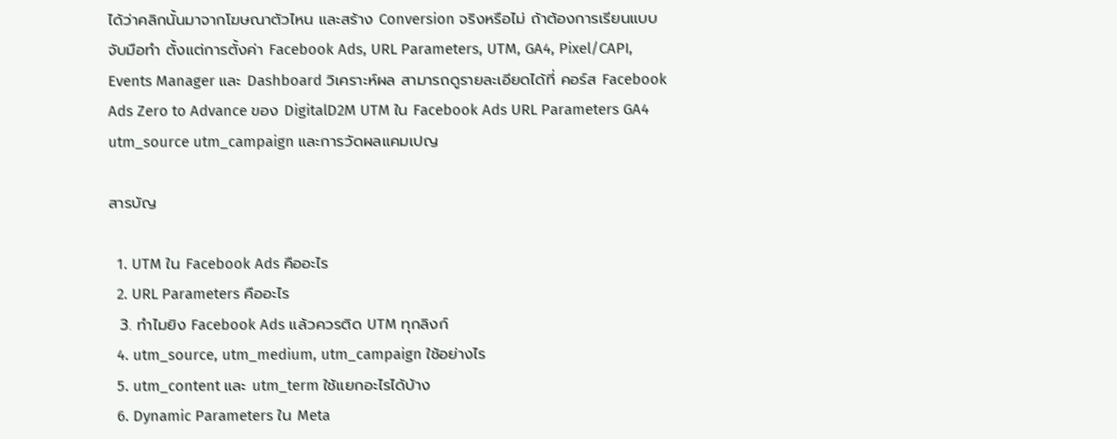ได้ว่าคลิกนั้นมาจากโฆษณาตัวไหน และสร้าง Conversion จริงหรือไม่ ถ้าต้องการเรียนแบบจับมือทำ ตั้งแต่การตั้งค่า Facebook Ads, URL Parameters, UTM, GA4, Pixel/CAPI, Events Manager และ Dashboard วิเคราะห์ผล สามารถดูรายละเอียดได้ที่ คอร์ส Facebook Ads Zero to Advance ของ DigitalD2M UTM ใน Facebook Ads URL Parameters GA4 utm_source utm_campaign และการวัดผลแคมเปญ

สารบัญ

  1. UTM ใน Facebook Ads คืออะไร
  2. URL Parameters คืออะไร
  3. ทำไมยิง Facebook Ads แล้วควรติด UTM ทุกลิงก์
  4. utm_source, utm_medium, utm_campaign ใช้อย่างไร
  5. utm_content และ utm_term ใช้แยกอะไรได้บ้าง
  6. Dynamic Parameters ใน Meta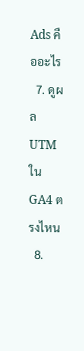Ads คืออะไร
  7. ดูผล UTM ใน GA4 ตรงไหน
  8.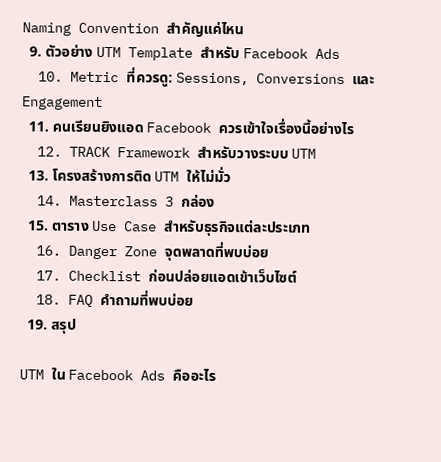Naming Convention สำคัญแค่ไหน
  9. ตัวอย่าง UTM Template สำหรับ Facebook Ads
  10. Metric ที่ควรดู: Sessions, Conversions และ Engagement
  11. คนเรียนยิงแอด Facebook ควรเข้าใจเรื่องนี้อย่างไร
  12. TRACK Framework สำหรับวางระบบ UTM
  13. โครงสร้างการติด UTM ให้ไม่มั่ว
  14. Masterclass 3 กล่อง
  15. ตาราง Use Case สำหรับธุรกิจแต่ละประเภท
  16. Danger Zone จุดพลาดที่พบบ่อย
  17. Checklist ก่อนปล่อยแอดเข้าเว็บไซต์
  18. FAQ คำถามที่พบบ่อย
  19. สรุป

UTM ใน Facebook Ads คืออะไร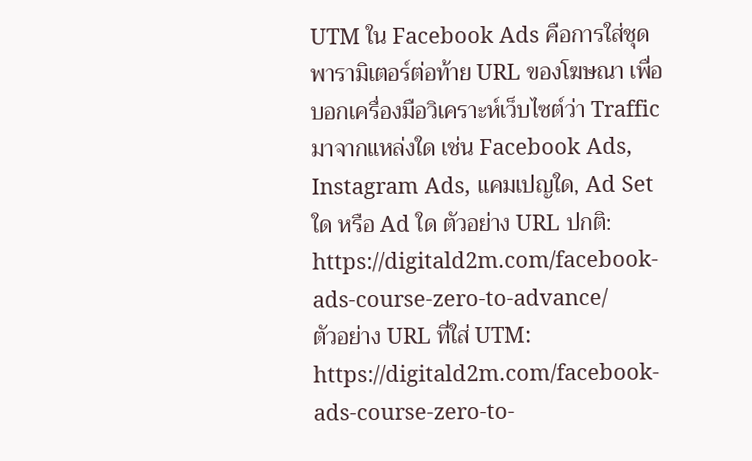UTM ใน Facebook Ads คือการใส่ชุดพารามิเตอร์ต่อท้าย URL ของโฆษณา เพื่อบอกเครื่องมือวิเคราะห์เว็บไซต์ว่า Traffic มาจากแหล่งใด เช่น Facebook Ads, Instagram Ads, แคมเปญใด, Ad Set ใด หรือ Ad ใด ตัวอย่าง URL ปกติ:
https://digitald2m.com/facebook-ads-course-zero-to-advance/
ตัวอย่าง URL ที่ใส่ UTM:
https://digitald2m.com/facebook-ads-course-zero-to-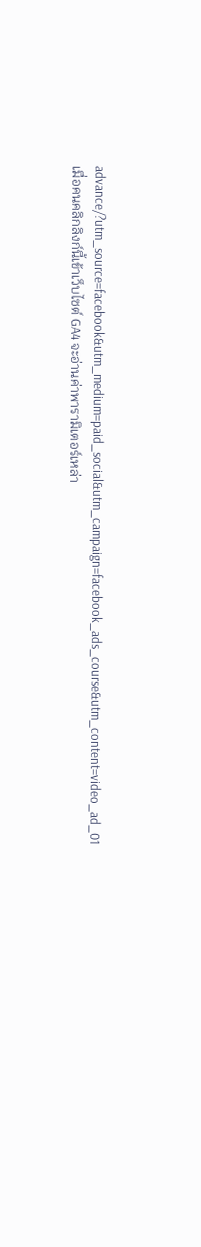advance/?utm_source=facebook&utm_medium=paid_social&utm_campaign=facebook_ads_course&utm_content=video_ad_01
เมื่อคนคลิกลิงก์นี้เข้าเว็บไซต์ GA4 จะอ่านค่าพารามิเตอร์เหล่า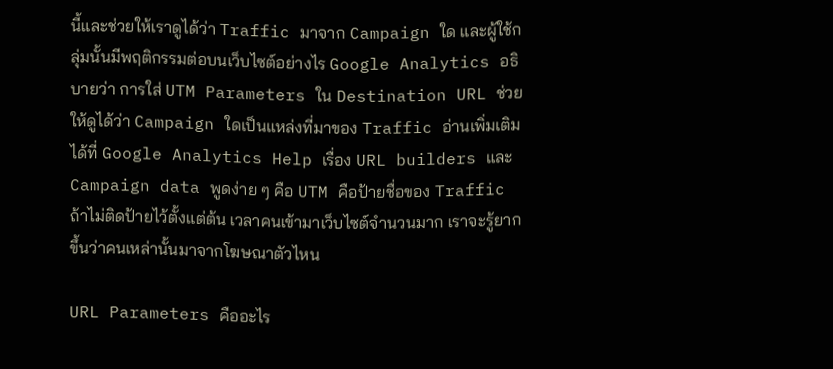นี้และช่วยให้เราดูได้ว่า Traffic มาจาก Campaign ใด และผู้ใช้กลุ่มนั้นมีพฤติกรรมต่อบนเว็บไซต์อย่างไร Google Analytics อธิบายว่า การใส่ UTM Parameters ใน Destination URL ช่วยให้ดูได้ว่า Campaign ใดเป็นแหล่งที่มาของ Traffic อ่านเพิ่มเติมได้ที่ Google Analytics Help เรื่อง URL builders และ Campaign data พูดง่าย ๆ คือ UTM คือป้ายชื่อของ Traffic ถ้าไม่ติดป้ายไว้ตั้งแต่ต้น เวลาคนเข้ามาเว็บไซต์จำนวนมาก เราจะรู้ยากขึ้นว่าคนเหล่านั้นมาจากโฆษณาตัวไหน

URL Parameters คืออะไร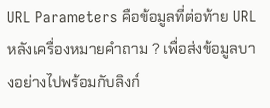URL Parameters คือข้อมูลที่ต่อท้าย URL หลังเครื่องหมายคำถาม ? เพื่อส่งข้อมูลบางอย่างไปพร้อมกับลิงก์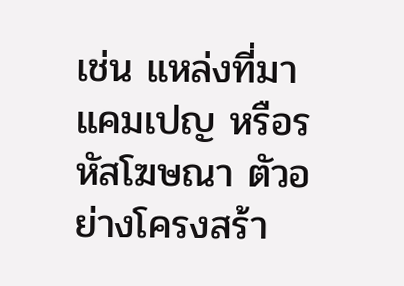เช่น แหล่งที่มา แคมเปญ หรือรหัสโฆษณา ตัวอย่างโครงสร้า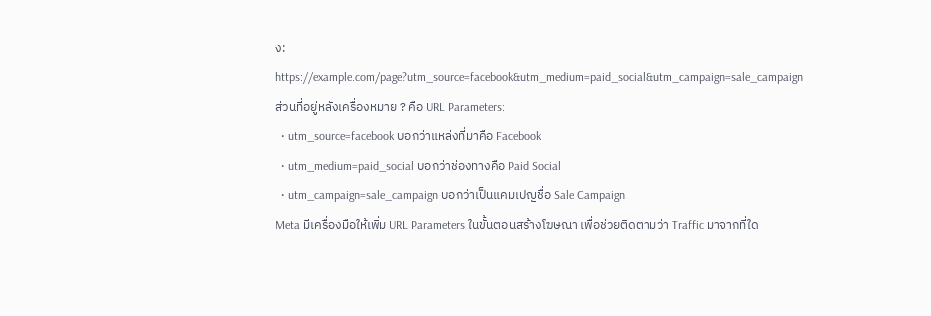ง:
https://example.com/page?utm_source=facebook&utm_medium=paid_social&utm_campaign=sale_campaign
ส่วนที่อยู่หลังเครื่องหมาย ? คือ URL Parameters:
  • utm_source=facebook บอกว่าแหล่งที่มาคือ Facebook
  • utm_medium=paid_social บอกว่าช่องทางคือ Paid Social
  • utm_campaign=sale_campaign บอกว่าเป็นแคมเปญชื่อ Sale Campaign
Meta มีเครื่องมือให้เพิ่ม URL Parameters ในขั้นตอนสร้างโฆษณา เพื่อช่วยติดตามว่า Traffic มาจากที่ใด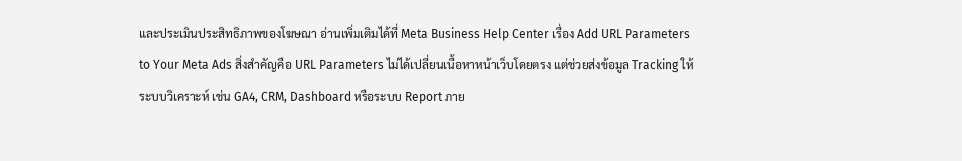และประเมินประสิทธิภาพของโฆษณา อ่านเพิ่มเติมได้ที่ Meta Business Help Center เรื่อง Add URL Parameters to Your Meta Ads สิ่งสำคัญคือ URL Parameters ไม่ได้เปลี่ยนเนื้อหาหน้าเว็บโดยตรง แต่ช่วยส่งข้อมูล Tracking ให้ระบบวิเคราะห์ เช่น GA4, CRM, Dashboard หรือระบบ Report ภาย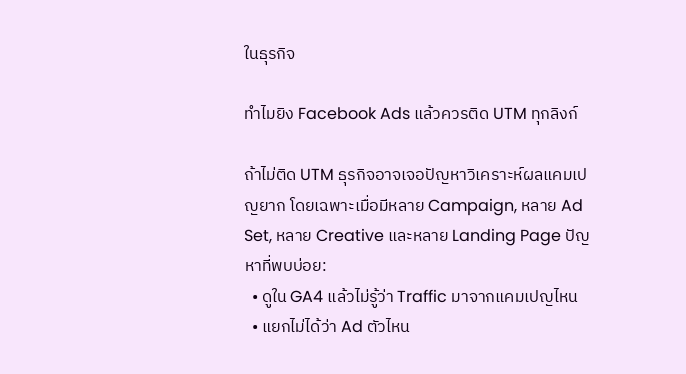ในธุรกิจ

ทำไมยิง Facebook Ads แล้วควรติด UTM ทุกลิงก์

ถ้าไม่ติด UTM ธุรกิจอาจเจอปัญหาวิเคราะห์ผลแคมเปญยาก โดยเฉพาะเมื่อมีหลาย Campaign, หลาย Ad Set, หลาย Creative และหลาย Landing Page ปัญหาที่พบบ่อย:
  • ดูใน GA4 แล้วไม่รู้ว่า Traffic มาจากแคมเปญไหน
  • แยกไม่ได้ว่า Ad ตัวไหน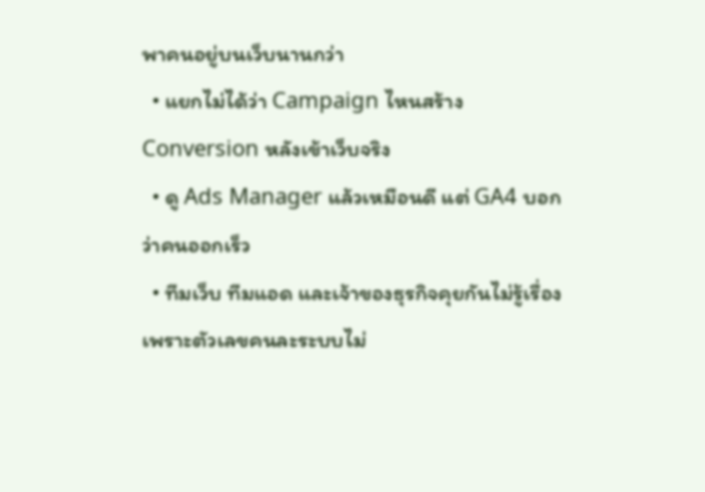พาคนอยู่บนเว็บนานกว่า
  • แยกไม่ได้ว่า Campaign ไหนสร้าง Conversion หลังเข้าเว็บจริง
  • ดู Ads Manager แล้วเหมือนดี แต่ GA4 บอกว่าคนออกเร็ว
  • ทีมเว็บ ทีมแอด และเจ้าของธุรกิจคุยกันไม่รู้เรื่อง เพราะตัวเลขคนละระบบไม่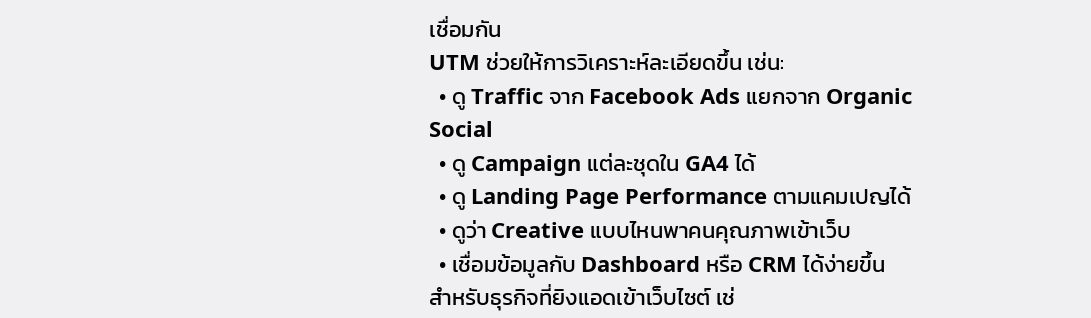เชื่อมกัน
UTM ช่วยให้การวิเคราะห์ละเอียดขึ้น เช่น:
  • ดู Traffic จาก Facebook Ads แยกจาก Organic Social
  • ดู Campaign แต่ละชุดใน GA4 ได้
  • ดู Landing Page Performance ตามแคมเปญได้
  • ดูว่า Creative แบบไหนพาคนคุณภาพเข้าเว็บ
  • เชื่อมข้อมูลกับ Dashboard หรือ CRM ได้ง่ายขึ้น
สำหรับธุรกิจที่ยิงแอดเข้าเว็บไซต์ เช่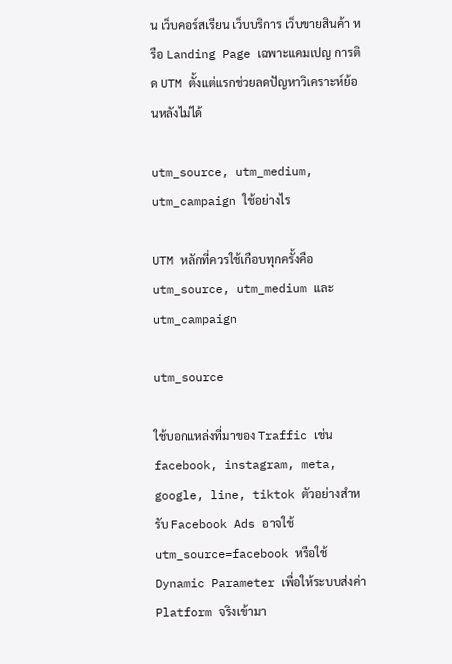น เว็บคอร์สเรียน เว็บบริการ เว็บขายสินค้า หรือ Landing Page เฉพาะแคมเปญ การติด UTM ตั้งแต่แรกช่วยลดปัญหาวิเคราะห์ย้อนหลังไม่ได้

utm_source, utm_medium, utm_campaign ใช้อย่างไร

UTM หลักที่ควรใช้เกือบทุกครั้งคือ utm_source, utm_medium และ utm_campaign

utm_source

ใช้บอกแหล่งที่มาของ Traffic เช่น facebook, instagram, meta, google, line, tiktok ตัวอย่างสำหรับ Facebook Ads อาจใช้ utm_source=facebook หรือใช้ Dynamic Parameter เพื่อให้ระบบส่งค่า Platform จริงเข้ามา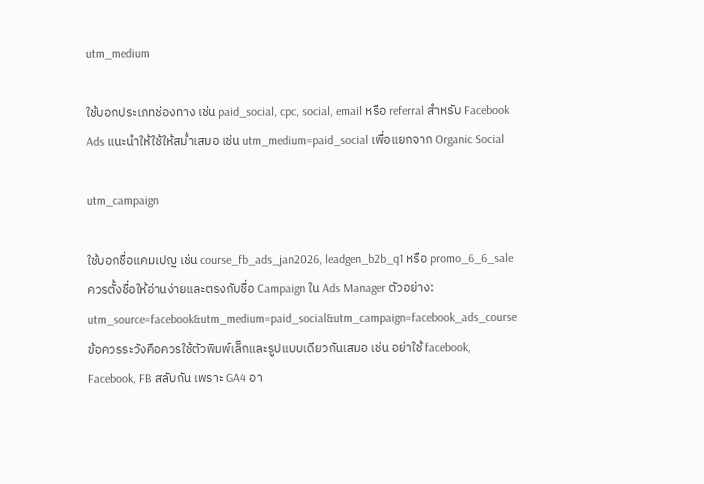utm_medium

ใช้บอกประเภทช่องทาง เช่น paid_social, cpc, social, email หรือ referral สำหรับ Facebook Ads แนะนำให้ใช้ให้สม่ำเสมอ เช่น utm_medium=paid_social เพื่อแยกจาก Organic Social

utm_campaign

ใช้บอกชื่อแคมเปญ เช่น course_fb_ads_jan2026, leadgen_b2b_q1 หรือ promo_6_6_sale ควรตั้งชื่อให้อ่านง่ายและตรงกับชื่อ Campaign ใน Ads Manager ตัวอย่าง:
utm_source=facebook&utm_medium=paid_social&utm_campaign=facebook_ads_course
ข้อควรระวังคือควรใช้ตัวพิมพ์เล็กและรูปแบบเดียวกันเสมอ เช่น อย่าใช้ facebook, Facebook, FB สลับกัน เพราะ GA4 อา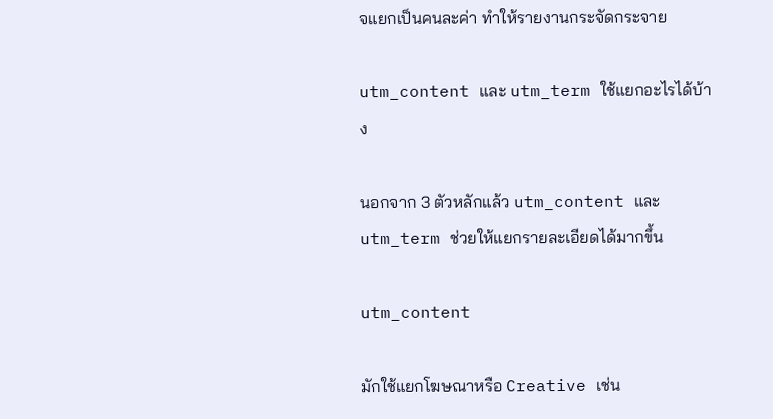จแยกเป็นคนละค่า ทำให้รายงานกระจัดกระจาย

utm_content และ utm_term ใช้แยกอะไรได้บ้าง

นอกจาก 3 ตัวหลักแล้ว utm_content และ utm_term ช่วยให้แยกรายละเอียดได้มากขึ้น

utm_content

มักใช้แยกโฆษณาหรือ Creative เช่น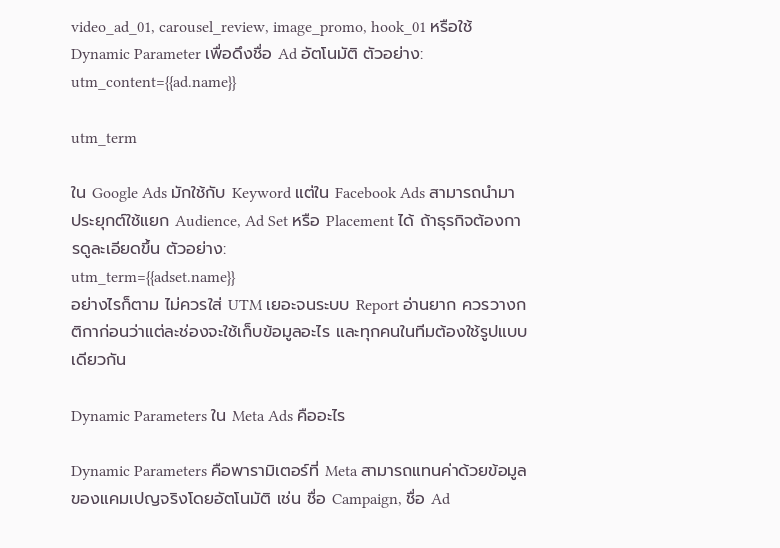video_ad_01, carousel_review, image_promo, hook_01 หรือใช้ Dynamic Parameter เพื่อดึงชื่อ Ad อัตโนมัติ ตัวอย่าง:
utm_content={{ad.name}}

utm_term

ใน Google Ads มักใช้กับ Keyword แต่ใน Facebook Ads สามารถนำมาประยุกต์ใช้แยก Audience, Ad Set หรือ Placement ได้ ถ้าธุรกิจต้องการดูละเอียดขึ้น ตัวอย่าง:
utm_term={{adset.name}}
อย่างไรก็ตาม ไม่ควรใส่ UTM เยอะจนระบบ Report อ่านยาก ควรวางกติกาก่อนว่าแต่ละช่องจะใช้เก็บข้อมูลอะไร และทุกคนในทีมต้องใช้รูปแบบเดียวกัน

Dynamic Parameters ใน Meta Ads คืออะไร

Dynamic Parameters คือพารามิเตอร์ที่ Meta สามารถแทนค่าด้วยข้อมูลของแคมเปญจริงโดยอัตโนมัติ เช่น ชื่อ Campaign, ชื่อ Ad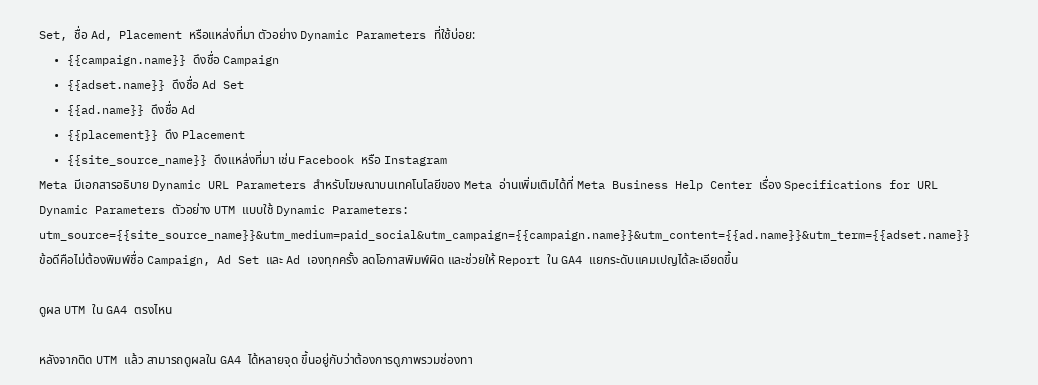Set, ชื่อ Ad, Placement หรือแหล่งที่มา ตัวอย่าง Dynamic Parameters ที่ใช้บ่อย:
  • {{campaign.name}} ดึงชื่อ Campaign
  • {{adset.name}} ดึงชื่อ Ad Set
  • {{ad.name}} ดึงชื่อ Ad
  • {{placement}} ดึง Placement
  • {{site_source_name}} ดึงแหล่งที่มา เช่น Facebook หรือ Instagram
Meta มีเอกสารอธิบาย Dynamic URL Parameters สำหรับโฆษณาบนเทคโนโลยีของ Meta อ่านเพิ่มเติมได้ที่ Meta Business Help Center เรื่อง Specifications for URL Dynamic Parameters ตัวอย่าง UTM แบบใช้ Dynamic Parameters:
utm_source={{site_source_name}}&utm_medium=paid_social&utm_campaign={{campaign.name}}&utm_content={{ad.name}}&utm_term={{adset.name}}
ข้อดีคือไม่ต้องพิมพ์ชื่อ Campaign, Ad Set และ Ad เองทุกครั้ง ลดโอกาสพิมพ์ผิด และช่วยให้ Report ใน GA4 แยกระดับแคมเปญได้ละเอียดขึ้น

ดูผล UTM ใน GA4 ตรงไหน

หลังจากติด UTM แล้ว สามารถดูผลใน GA4 ได้หลายจุด ขึ้นอยู่กับว่าต้องการดูภาพรวมช่องทา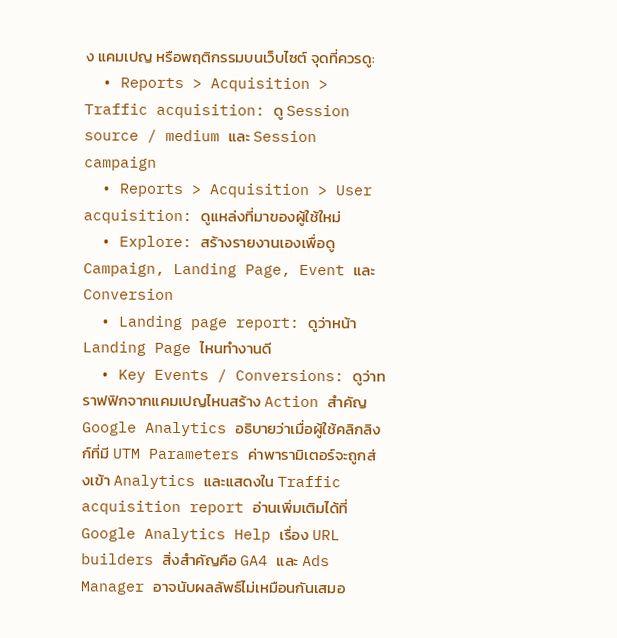ง แคมเปญ หรือพฤติกรรมบนเว็บไซต์ จุดที่ควรดู:
  • Reports > Acquisition > Traffic acquisition: ดู Session source / medium และ Session campaign
  • Reports > Acquisition > User acquisition: ดูแหล่งที่มาของผู้ใช้ใหม่
  • Explore: สร้างรายงานเองเพื่อดู Campaign, Landing Page, Event และ Conversion
  • Landing page report: ดูว่าหน้า Landing Page ไหนทำงานดี
  • Key Events / Conversions: ดูว่าทราฟฟิกจากแคมเปญไหนสร้าง Action สำคัญ
Google Analytics อธิบายว่าเมื่อผู้ใช้คลิกลิงก์ที่มี UTM Parameters ค่าพารามิเตอร์จะถูกส่งเข้า Analytics และแสดงใน Traffic acquisition report อ่านเพิ่มเติมได้ที่ Google Analytics Help เรื่อง URL builders สิ่งสำคัญคือ GA4 และ Ads Manager อาจนับผลลัพธ์ไม่เหมือนกันเสมอ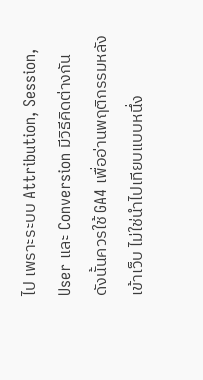ไป เพราะระบบ Attribution, Session, User และ Conversion มีวิธีคิดต่างกัน ดังนั้นควรใช้ GA4 เพื่ออ่านพฤติกรรมหลังเข้าเว็บ ไม่ใช่นำไปเทียบแบบหนึ่ง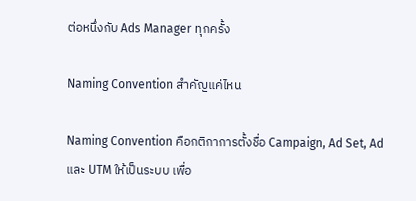ต่อหนึ่งกับ Ads Manager ทุกครั้ง

Naming Convention สำคัญแค่ไหน

Naming Convention คือกติกาการตั้งชื่อ Campaign, Ad Set, Ad และ UTM ให้เป็นระบบ เพื่อ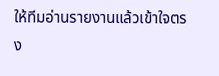ให้ทีมอ่านรายงานแล้วเข้าใจตรง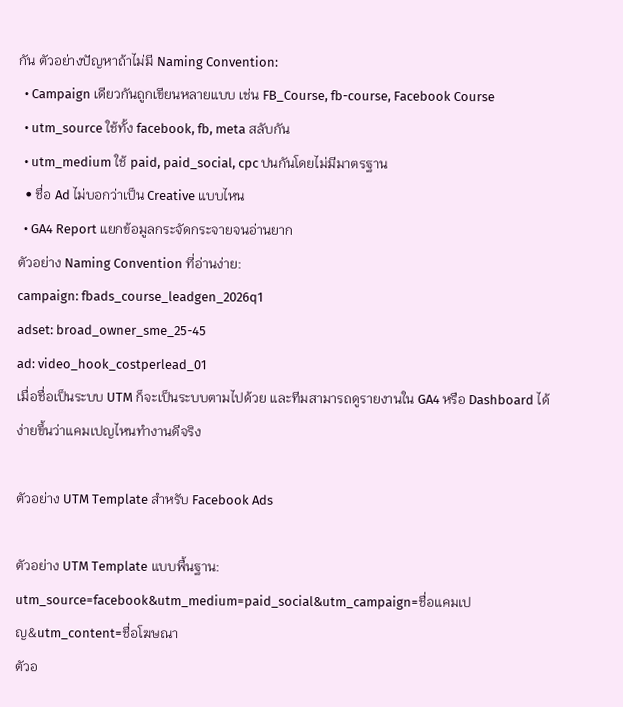กัน ตัวอย่างปัญหาถ้าไม่มี Naming Convention:
  • Campaign เดียวกันถูกเขียนหลายแบบ เช่น FB_Course, fb-course, Facebook Course
  • utm_source ใช้ทั้ง facebook, fb, meta สลับกัน
  • utm_medium ใช้ paid, paid_social, cpc ปนกันโดยไม่มีมาตรฐาน
  • ชื่อ Ad ไม่บอกว่าเป็น Creative แบบไหน
  • GA4 Report แยกข้อมูลกระจัดกระจายจนอ่านยาก
ตัวอย่าง Naming Convention ที่อ่านง่าย:
campaign: fbads_course_leadgen_2026q1
adset: broad_owner_sme_25-45
ad: video_hook_costperlead_01
เมื่อชื่อเป็นระบบ UTM ก็จะเป็นระบบตามไปด้วย และทีมสามารถดูรายงานใน GA4 หรือ Dashboard ได้ง่ายขึ้นว่าแคมเปญไหนทำงานดีจริง

ตัวอย่าง UTM Template สำหรับ Facebook Ads

ตัวอย่าง UTM Template แบบพื้นฐาน:
utm_source=facebook&utm_medium=paid_social&utm_campaign=ชื่อแคมเปญ&utm_content=ชื่อโฆษณา
ตัวอ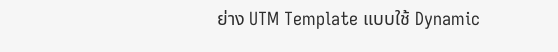ย่าง UTM Template แบบใช้ Dynamic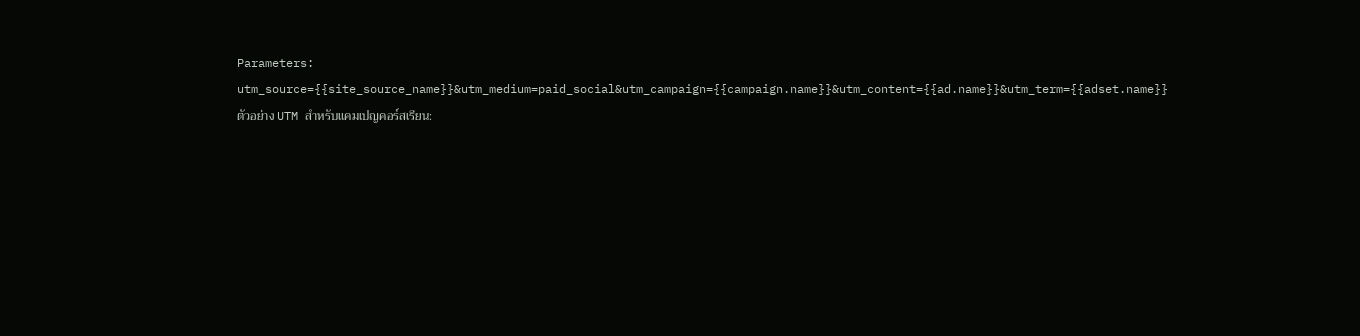Parameters:
utm_source={{site_source_name}}&utm_medium=paid_social&utm_campaign={{campaign.name}}&utm_content={{ad.name}}&utm_term={{adset.name}}
ตัวอย่าง UTM สำหรับแคมเปญคอร์สเรียน: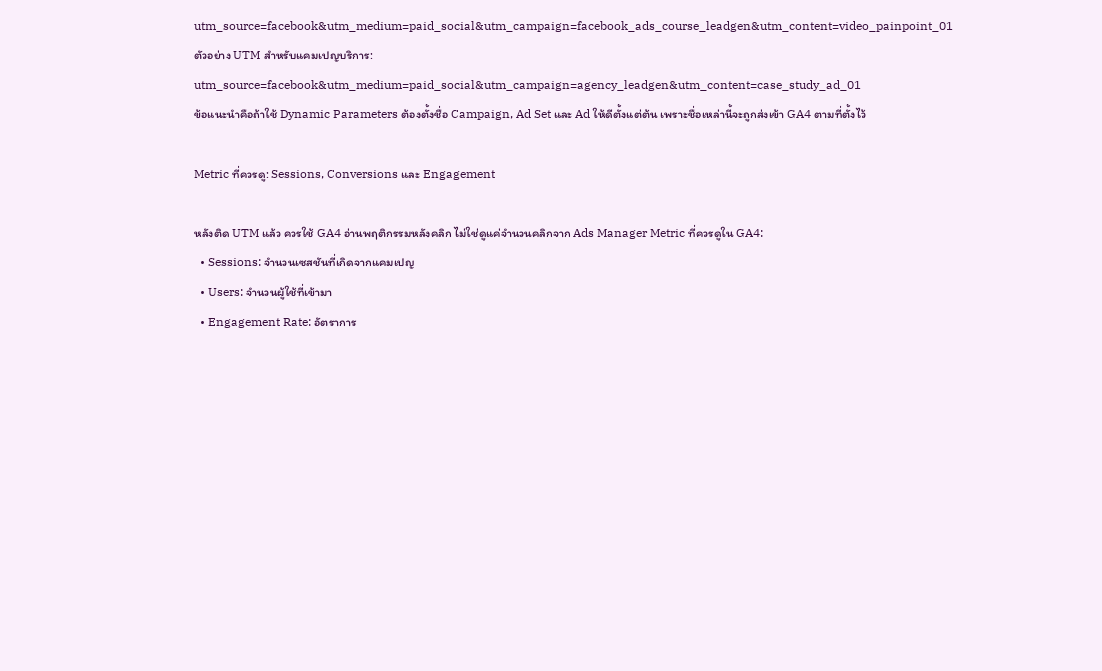utm_source=facebook&utm_medium=paid_social&utm_campaign=facebook_ads_course_leadgen&utm_content=video_painpoint_01
ตัวอย่าง UTM สำหรับแคมเปญบริการ:
utm_source=facebook&utm_medium=paid_social&utm_campaign=agency_leadgen&utm_content=case_study_ad_01
ข้อแนะนำคือถ้าใช้ Dynamic Parameters ต้องตั้งชื่อ Campaign, Ad Set และ Ad ให้ดีตั้งแต่ต้น เพราะชื่อเหล่านี้จะถูกส่งเข้า GA4 ตามที่ตั้งไว้

Metric ที่ควรดู: Sessions, Conversions และ Engagement

หลังติด UTM แล้ว ควรใช้ GA4 อ่านพฤติกรรมหลังคลิก ไม่ใช่ดูแค่จำนวนคลิกจาก Ads Manager Metric ที่ควรดูใน GA4:
  • Sessions: จำนวนเซสชันที่เกิดจากแคมเปญ
  • Users: จำนวนผู้ใช้ที่เข้ามา
  • Engagement Rate: อัตราการ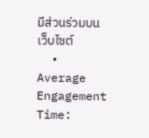มีส่วนร่วมบนเว็บไซต์
  • Average Engagement Time: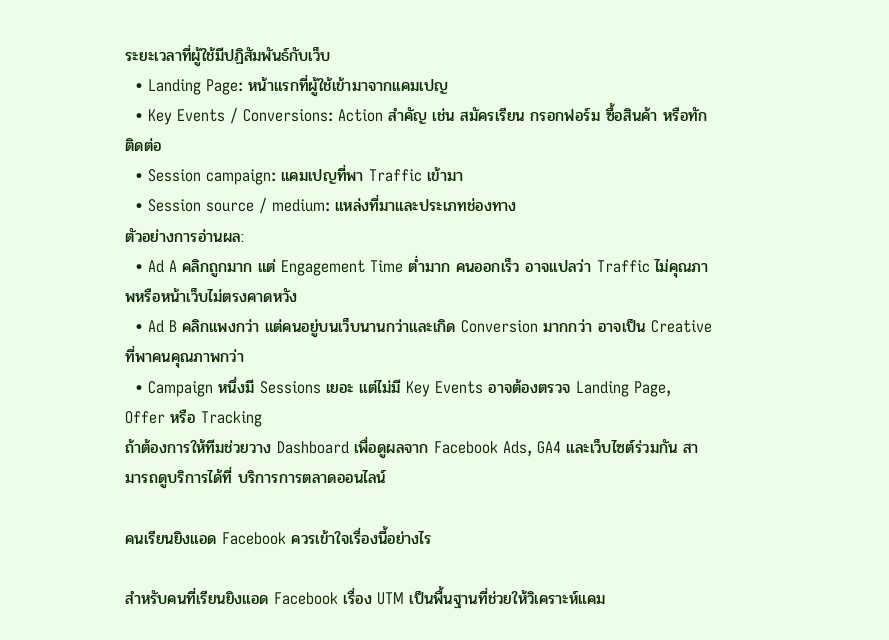ระยะเวลาที่ผู้ใช้มีปฏิสัมพันธ์กับเว็บ
  • Landing Page: หน้าแรกที่ผู้ใช้เข้ามาจากแคมเปญ
  • Key Events / Conversions: Action สำคัญ เช่น สมัครเรียน กรอกฟอร์ม ซื้อสินค้า หรือทักติดต่อ
  • Session campaign: แคมเปญที่พา Traffic เข้ามา
  • Session source / medium: แหล่งที่มาและประเภทช่องทาง
ตัวอย่างการอ่านผล:
  • Ad A คลิกถูกมาก แต่ Engagement Time ต่ำมาก คนออกเร็ว อาจแปลว่า Traffic ไม่คุณภาพหรือหน้าเว็บไม่ตรงคาดหวัง
  • Ad B คลิกแพงกว่า แต่คนอยู่บนเว็บนานกว่าและเกิด Conversion มากกว่า อาจเป็น Creative ที่พาคนคุณภาพกว่า
  • Campaign หนึ่งมี Sessions เยอะ แต่ไม่มี Key Events อาจต้องตรวจ Landing Page, Offer หรือ Tracking
ถ้าต้องการให้ทีมช่วยวาง Dashboard เพื่อดูผลจาก Facebook Ads, GA4 และเว็บไซต์ร่วมกัน สามารถดูบริการได้ที่ บริการการตลาดออนไลน์

คนเรียนยิงแอด Facebook ควรเข้าใจเรื่องนี้อย่างไร

สำหรับคนที่เรียนยิงแอด Facebook เรื่อง UTM เป็นพื้นฐานที่ช่วยให้วิเคราะห์แคม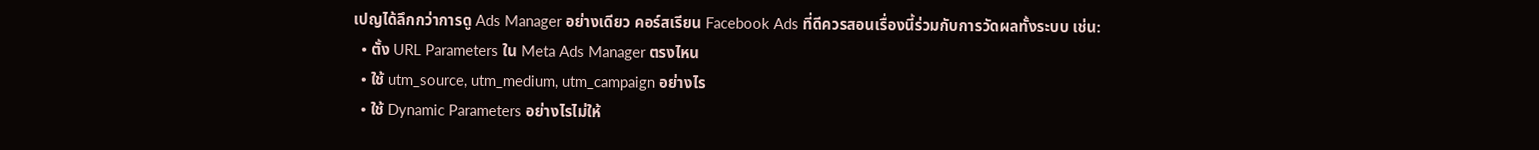เปญได้ลึกกว่าการดู Ads Manager อย่างเดียว คอร์สเรียน Facebook Ads ที่ดีควรสอนเรื่องนี้ร่วมกับการวัดผลทั้งระบบ เช่น:
  • ตั้ง URL Parameters ใน Meta Ads Manager ตรงไหน
  • ใช้ utm_source, utm_medium, utm_campaign อย่างไร
  • ใช้ Dynamic Parameters อย่างไรไม่ให้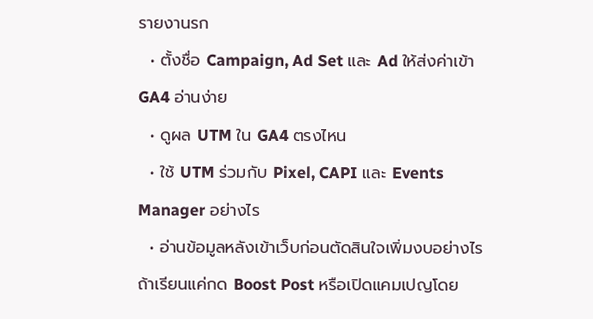รายงานรก
  • ตั้งชื่อ Campaign, Ad Set และ Ad ให้ส่งค่าเข้า GA4 อ่านง่าย
  • ดูผล UTM ใน GA4 ตรงไหน
  • ใช้ UTM ร่วมกับ Pixel, CAPI และ Events Manager อย่างไร
  • อ่านข้อมูลหลังเข้าเว็บก่อนตัดสินใจเพิ่มงบอย่างไร
ถ้าเรียนแค่กด Boost Post หรือเปิดแคมเปญโดย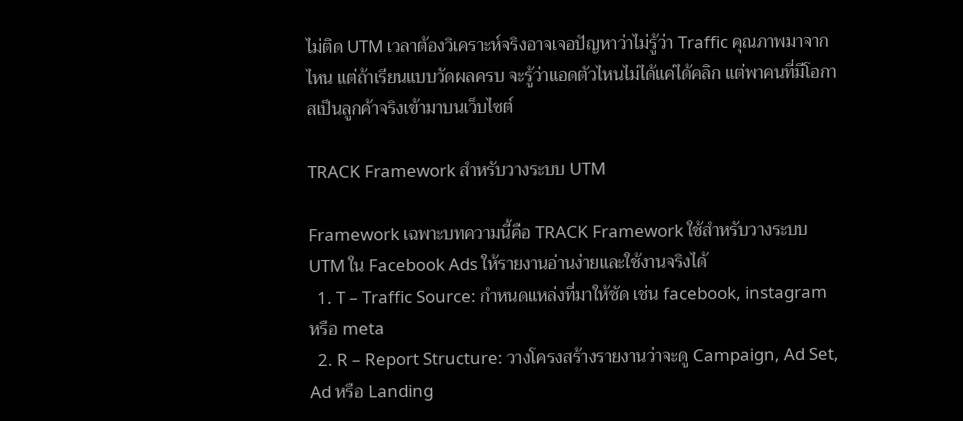ไม่ติด UTM เวลาต้องวิเคราะห์จริงอาจเจอปัญหาว่าไม่รู้ว่า Traffic คุณภาพมาจากไหน แต่ถ้าเรียนแบบวัดผลครบ จะรู้ว่าแอดตัวไหนไม่ได้แค่ได้คลิก แต่พาคนที่มีโอกาสเป็นลูกค้าจริงเข้ามาบนเว็บไซต์

TRACK Framework สำหรับวางระบบ UTM

Framework เฉพาะบทความนี้คือ TRACK Framework ใช้สำหรับวางระบบ UTM ใน Facebook Ads ให้รายงานอ่านง่ายและใช้งานจริงได้
  1. T – Traffic Source: กำหนดแหล่งที่มาให้ชัด เช่น facebook, instagram หรือ meta
  2. R – Report Structure: วางโครงสร้างรายงานว่าจะดู Campaign, Ad Set, Ad หรือ Landing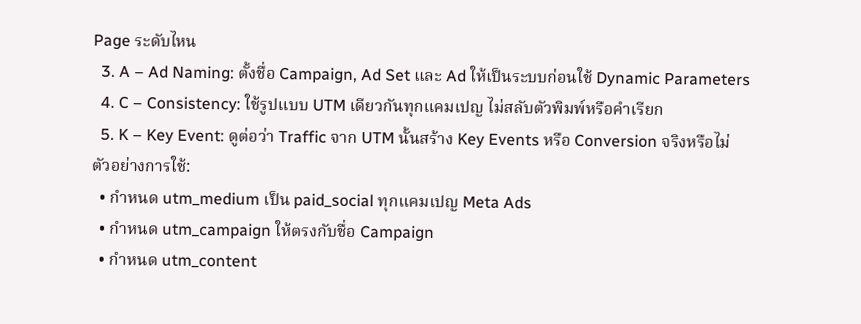Page ระดับไหน
  3. A – Ad Naming: ตั้งชื่อ Campaign, Ad Set และ Ad ให้เป็นระบบก่อนใช้ Dynamic Parameters
  4. C – Consistency: ใช้รูปแบบ UTM เดียวกันทุกแคมเปญ ไม่สลับตัวพิมพ์หรือคำเรียก
  5. K – Key Event: ดูต่อว่า Traffic จาก UTM นั้นสร้าง Key Events หรือ Conversion จริงหรือไม่
ตัวอย่างการใช้:
  • กำหนด utm_medium เป็น paid_social ทุกแคมเปญ Meta Ads
  • กำหนด utm_campaign ให้ตรงกับชื่อ Campaign
  • กำหนด utm_content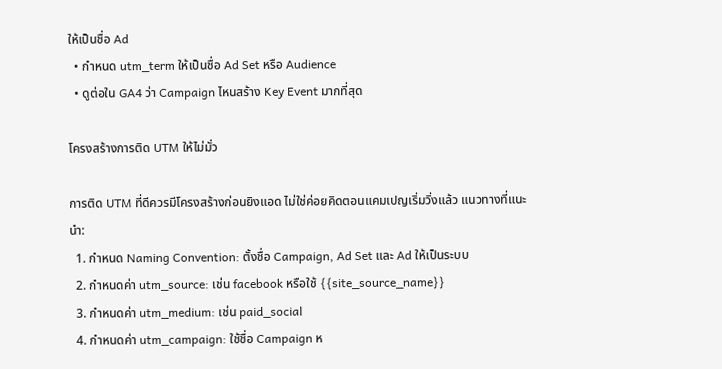ให้เป็นชื่อ Ad
  • กำหนด utm_term ให้เป็นชื่อ Ad Set หรือ Audience
  • ดูต่อใน GA4 ว่า Campaign ไหนสร้าง Key Event มากที่สุด

โครงสร้างการติด UTM ให้ไม่มั่ว

การติด UTM ที่ดีควรมีโครงสร้างก่อนยิงแอด ไม่ใช่ค่อยคิดตอนแคมเปญเริ่มวิ่งแล้ว แนวทางที่แนะนำ:
  1. กำหนด Naming Convention: ตั้งชื่อ Campaign, Ad Set และ Ad ให้เป็นระบบ
  2. กำหนดค่า utm_source: เช่น facebook หรือใช้ {{site_source_name}}
  3. กำหนดค่า utm_medium: เช่น paid_social
  4. กำหนดค่า utm_campaign: ใช้ชื่อ Campaign ห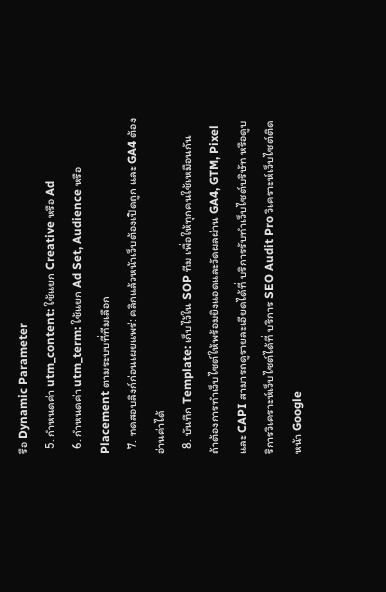รือ Dynamic Parameter
  5. กำหนดค่า utm_content: ใช้แยก Creative หรือ Ad
  6. กำหนดค่า utm_term: ใช้แยก Ad Set, Audience หรือ Placement ตามระบบที่ทีมเลือก
  7. ทดสอบลิงก์ก่อนเผยแพร่: คลิกแล้วหน้าเว็บต้องเปิดถูก และ GA4 ต้องอ่านค่าได้
  8. บันทึก Template: เก็บไว้ใน SOP ทีม เพื่อให้ทุกคนใช้เหมือนกัน
ถ้าต้องการทำเว็บไซต์ให้พร้อมยิงแอดและวัดผลผ่าน GA4, GTM, Pixel และ CAPI สามารถดูรายละเอียดได้ที่ บริการรับทำเว็บไซต์บริษัท หรือดูบริการวิเคราะห์เว็บไซต์ได้ที่ บริการ SEO Audit Pro วิเคราะห์เว็บไซต์ติดหน้า Google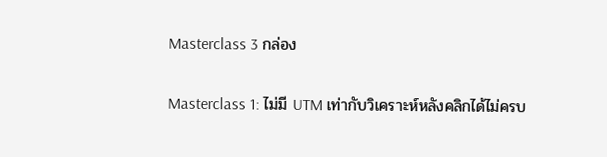Masterclass 3 กล่อง

Masterclass 1: ไม่มี UTM เท่ากับวิเคราะห์หลังคลิกได้ไม่ครบ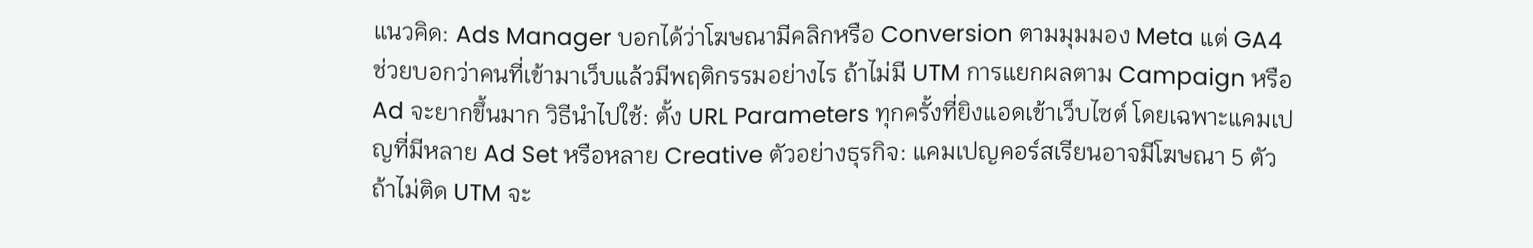แนวคิด: Ads Manager บอกได้ว่าโฆษณามีคลิกหรือ Conversion ตามมุมมอง Meta แต่ GA4 ช่วยบอกว่าคนที่เข้ามาเว็บแล้วมีพฤติกรรมอย่างไร ถ้าไม่มี UTM การแยกผลตาม Campaign หรือ Ad จะยากขึ้นมาก วิธีนำไปใช้: ตั้ง URL Parameters ทุกครั้งที่ยิงแอดเข้าเว็บไซต์ โดยเฉพาะแคมเปญที่มีหลาย Ad Set หรือหลาย Creative ตัวอย่างธุรกิจ: แคมเปญคอร์สเรียนอาจมีโฆษณา 5 ตัว ถ้าไม่ติด UTM จะ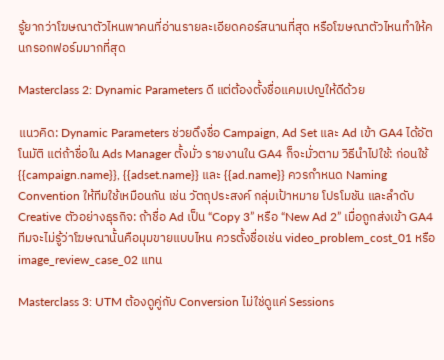รู้ยากว่าโฆษณาตัวไหนพาคนที่อ่านรายละเอียดคอร์สนานที่สุด หรือโฆษณาตัวไหนทำให้คนกรอกฟอร์มมากที่สุด

Masterclass 2: Dynamic Parameters ดี แต่ต้องตั้งชื่อแคมเปญให้ดีด้วย

แนวคิด: Dynamic Parameters ช่วยดึงชื่อ Campaign, Ad Set และ Ad เข้า GA4 ได้อัตโนมัติ แต่ถ้าชื่อใน Ads Manager ตั้งมั่ว รายงานใน GA4 ก็จะมั่วตาม วิธีนำไปใช้: ก่อนใช้ {{campaign.name}}, {{adset.name}} และ {{ad.name}} ควรกำหนด Naming Convention ให้ทีมใช้เหมือนกัน เช่น วัตถุประสงค์ กลุ่มเป้าหมาย โปรโมชัน และลำดับ Creative ตัวอย่างธุรกิจ: ถ้าชื่อ Ad เป็น “Copy 3” หรือ “New Ad 2” เมื่อถูกส่งเข้า GA4 ทีมจะไม่รู้ว่าโฆษณานั้นคือมุมขายแบบไหน ควรตั้งชื่อเช่น video_problem_cost_01 หรือ image_review_case_02 แทน

Masterclass 3: UTM ต้องดูคู่กับ Conversion ไม่ใช่ดูแค่ Sessions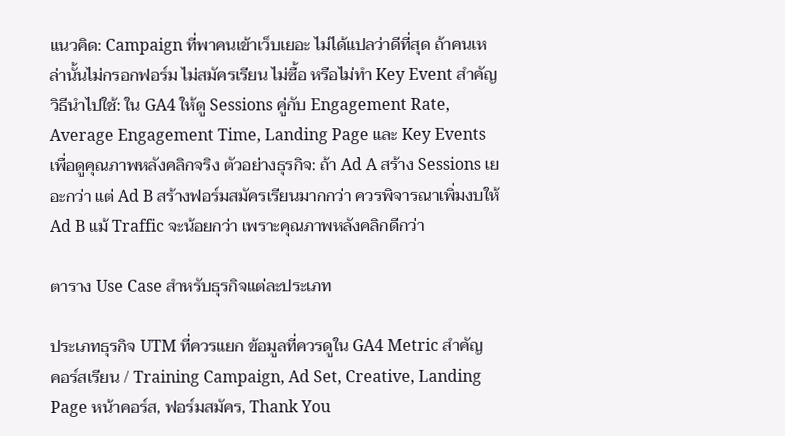แนวคิด: Campaign ที่พาคนเข้าเว็บเยอะ ไม่ได้แปลว่าดีที่สุด ถ้าคนเหล่านั้นไม่กรอกฟอร์ม ไม่สมัครเรียน ไม่ซื้อ หรือไม่ทำ Key Event สำคัญ วิธีนำไปใช้: ใน GA4 ให้ดู Sessions คู่กับ Engagement Rate, Average Engagement Time, Landing Page และ Key Events เพื่อดูคุณภาพหลังคลิกจริง ตัวอย่างธุรกิจ: ถ้า Ad A สร้าง Sessions เยอะกว่า แต่ Ad B สร้างฟอร์มสมัครเรียนมากกว่า ควรพิจารณาเพิ่มงบให้ Ad B แม้ Traffic จะน้อยกว่า เพราะคุณภาพหลังคลิกดีกว่า

ตาราง Use Case สำหรับธุรกิจแต่ละประเภท

ประเภทธุรกิจ UTM ที่ควรแยก ข้อมูลที่ควรดูใน GA4 Metric สำคัญ
คอร์สเรียน / Training Campaign, Ad Set, Creative, Landing Page หน้าคอร์ส, ฟอร์มสมัคร, Thank You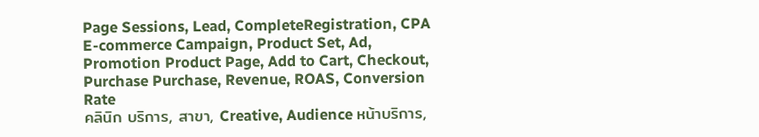Page Sessions, Lead, CompleteRegistration, CPA
E-commerce Campaign, Product Set, Ad, Promotion Product Page, Add to Cart, Checkout, Purchase Purchase, Revenue, ROAS, Conversion Rate
คลินิก บริการ, สาขา, Creative, Audience หน้าบริการ,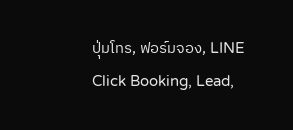ปุ่มโทร, ฟอร์มจอง, LINE Click Booking, Lead,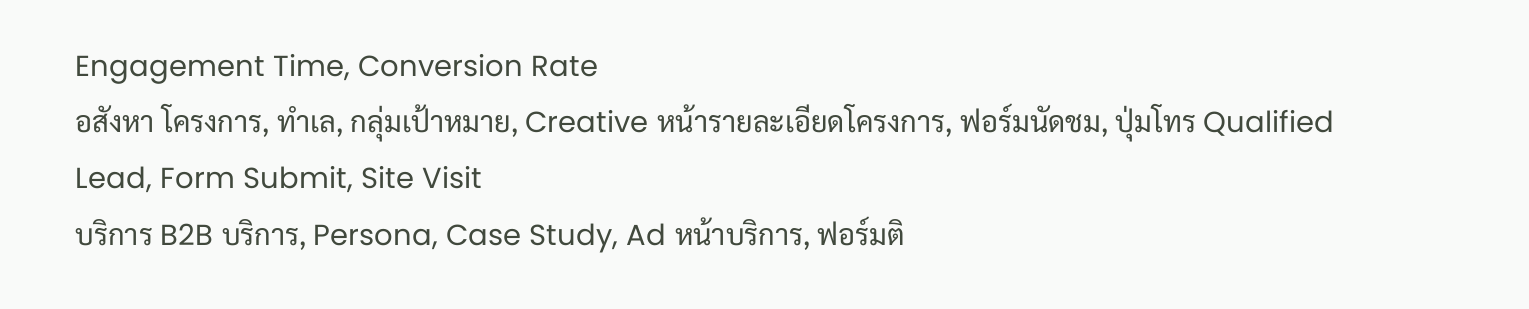Engagement Time, Conversion Rate
อสังหา โครงการ, ทำเล, กลุ่มเป้าหมาย, Creative หน้ารายละเอียดโครงการ, ฟอร์มนัดชม, ปุ่มโทร Qualified Lead, Form Submit, Site Visit
บริการ B2B บริการ, Persona, Case Study, Ad หน้าบริการ, ฟอร์มติ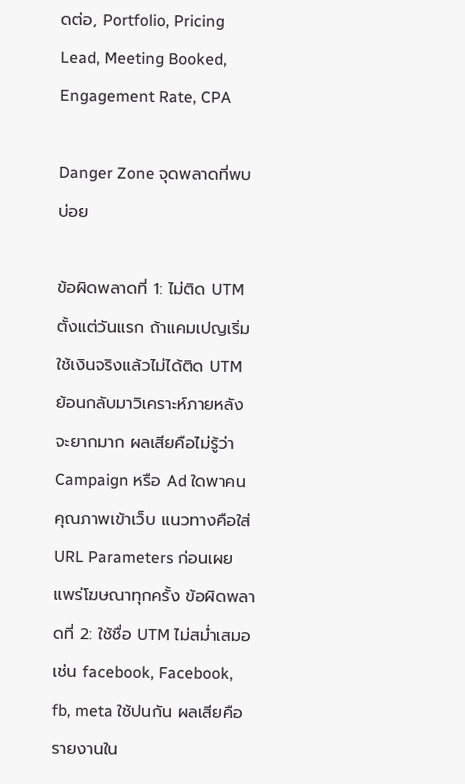ดต่อ, Portfolio, Pricing Lead, Meeting Booked, Engagement Rate, CPA

Danger Zone จุดพลาดที่พบบ่อย

ข้อผิดพลาดที่ 1: ไม่ติด UTM ตั้งแต่วันแรก ถ้าแคมเปญเริ่มใช้เงินจริงแล้วไม่ได้ติด UTM ย้อนกลับมาวิเคราะห์ภายหลังจะยากมาก ผลเสียคือไม่รู้ว่า Campaign หรือ Ad ใดพาคนคุณภาพเข้าเว็บ แนวทางคือใส่ URL Parameters ก่อนเผยแพร่โฆษณาทุกครั้ง ข้อผิดพลาดที่ 2: ใช้ชื่อ UTM ไม่สม่ำเสมอ เช่น facebook, Facebook, fb, meta ใช้ปนกัน ผลเสียคือรายงานใน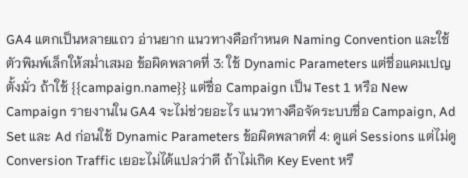GA4 แตกเป็นหลายแถว อ่านยาก แนวทางคือกำหนด Naming Convention และใช้ตัวพิมพ์เล็กให้สม่ำเสมอ ข้อผิดพลาดที่ 3: ใช้ Dynamic Parameters แต่ชื่อแคมเปญตั้งมั่ว ถ้าใช้ {{campaign.name}} แต่ชื่อ Campaign เป็น Test 1 หรือ New Campaign รายงานใน GA4 จะไม่ช่วยอะไร แนวทางคือจัดระบบชื่อ Campaign, Ad Set และ Ad ก่อนใช้ Dynamic Parameters ข้อผิดพลาดที่ 4: ดูแค่ Sessions แต่ไม่ดู Conversion Traffic เยอะไม่ได้แปลว่าดี ถ้าไม่เกิด Key Event หรื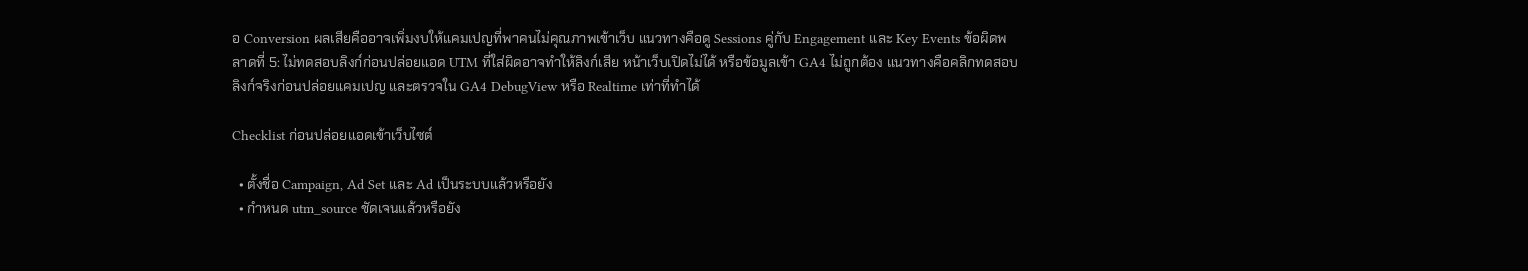อ Conversion ผลเสียคืออาจเพิ่มงบให้แคมเปญที่พาคนไม่คุณภาพเข้าเว็บ แนวทางคือดู Sessions คู่กับ Engagement และ Key Events ข้อผิดพลาดที่ 5: ไม่ทดสอบลิงก์ก่อนปล่อยแอด UTM ที่ใส่ผิดอาจทำให้ลิงก์เสีย หน้าเว็บเปิดไม่ได้ หรือข้อมูลเข้า GA4 ไม่ถูกต้อง แนวทางคือคลิกทดสอบลิงก์จริงก่อนปล่อยแคมเปญ และตรวจใน GA4 DebugView หรือ Realtime เท่าที่ทำได้

Checklist ก่อนปล่อยแอดเข้าเว็บไซต์

  • ตั้งชื่อ Campaign, Ad Set และ Ad เป็นระบบแล้วหรือยัง
  • กำหนด utm_source ชัดเจนแล้วหรือยัง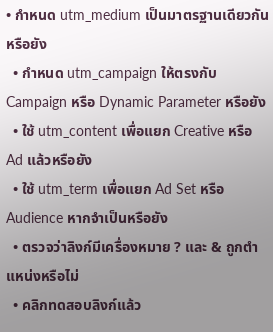• กำหนด utm_medium เป็นมาตรฐานเดียวกันหรือยัง
  • กำหนด utm_campaign ให้ตรงกับ Campaign หรือ Dynamic Parameter หรือยัง
  • ใช้ utm_content เพื่อแยก Creative หรือ Ad แล้วหรือยัง
  • ใช้ utm_term เพื่อแยก Ad Set หรือ Audience หากจำเป็นหรือยัง
  • ตรวจว่าลิงก์มีเครื่องหมาย ? และ & ถูกตำแหน่งหรือไม่
  • คลิกทดสอบลิงก์แล้ว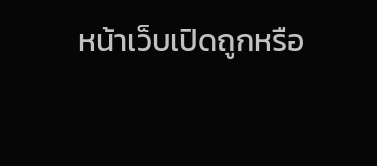หน้าเว็บเปิดถูกหรือ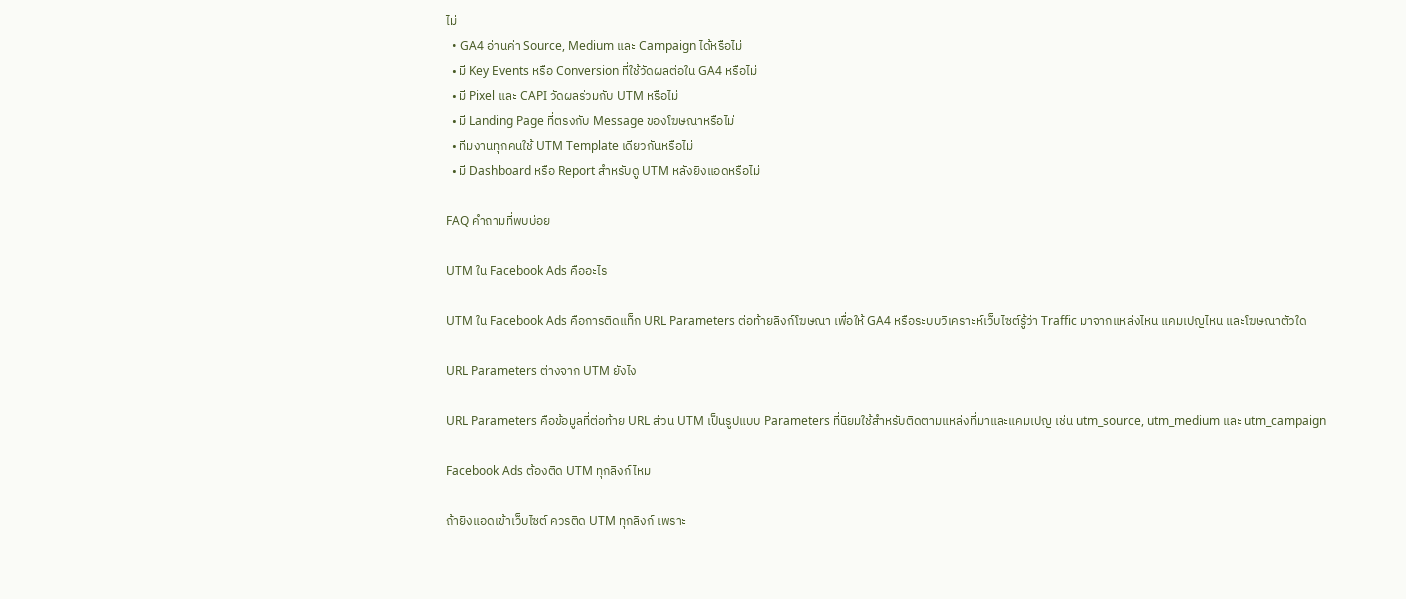ไม่
  • GA4 อ่านค่า Source, Medium และ Campaign ได้หรือไม่
  • มี Key Events หรือ Conversion ที่ใช้วัดผลต่อใน GA4 หรือไม่
  • มี Pixel และ CAPI วัดผลร่วมกับ UTM หรือไม่
  • มี Landing Page ที่ตรงกับ Message ของโฆษณาหรือไม่
  • ทีมงานทุกคนใช้ UTM Template เดียวกันหรือไม่
  • มี Dashboard หรือ Report สำหรับดู UTM หลังยิงแอดหรือไม่

FAQ คำถามที่พบบ่อย

UTM ใน Facebook Ads คืออะไร

UTM ใน Facebook Ads คือการติดแท็ก URL Parameters ต่อท้ายลิงก์โฆษณา เพื่อให้ GA4 หรือระบบวิเคราะห์เว็บไซต์รู้ว่า Traffic มาจากแหล่งไหน แคมเปญไหน และโฆษณาตัวใด

URL Parameters ต่างจาก UTM ยังไง

URL Parameters คือข้อมูลที่ต่อท้าย URL ส่วน UTM เป็นรูปแบบ Parameters ที่นิยมใช้สำหรับติดตามแหล่งที่มาและแคมเปญ เช่น utm_source, utm_medium และ utm_campaign

Facebook Ads ต้องติด UTM ทุกลิงก์ไหม

ถ้ายิงแอดเข้าเว็บไซต์ ควรติด UTM ทุกลิงก์ เพราะ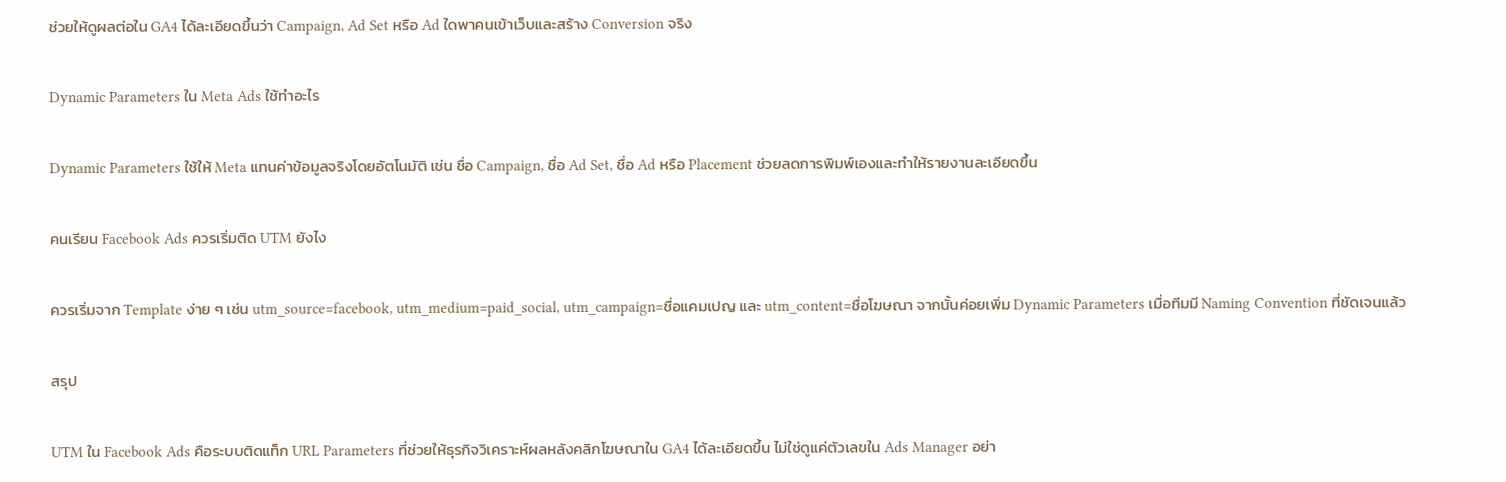ช่วยให้ดูผลต่อใน GA4 ได้ละเอียดขึ้นว่า Campaign, Ad Set หรือ Ad ใดพาคนเข้าเว็บและสร้าง Conversion จริง

Dynamic Parameters ใน Meta Ads ใช้ทำอะไร

Dynamic Parameters ใช้ให้ Meta แทนค่าข้อมูลจริงโดยอัตโนมัติ เช่น ชื่อ Campaign, ชื่อ Ad Set, ชื่อ Ad หรือ Placement ช่วยลดการพิมพ์เองและทำให้รายงานละเอียดขึ้น

คนเรียน Facebook Ads ควรเริ่มติด UTM ยังไง

ควรเริ่มจาก Template ง่าย ๆ เช่น utm_source=facebook, utm_medium=paid_social, utm_campaign=ชื่อแคมเปญ และ utm_content=ชื่อโฆษณา จากนั้นค่อยเพิ่ม Dynamic Parameters เมื่อทีมมี Naming Convention ที่ชัดเจนแล้ว

สรุป

UTM ใน Facebook Ads คือระบบติดแท็ก URL Parameters ที่ช่วยให้ธุรกิจวิเคราะห์ผลหลังคลิกโฆษณาใน GA4 ได้ละเอียดขึ้น ไม่ใช่ดูแค่ตัวเลขใน Ads Manager อย่า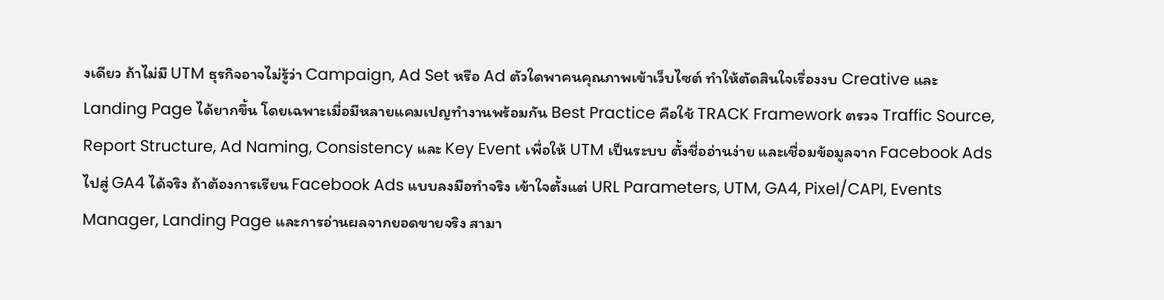งเดียว ถ้าไม่มี UTM ธุรกิจอาจไม่รู้ว่า Campaign, Ad Set หรือ Ad ตัวใดพาคนคุณภาพเข้าเว็บไซต์ ทำให้ตัดสินใจเรื่องงบ Creative และ Landing Page ได้ยากขึ้น โดยเฉพาะเมื่อมีหลายแคมเปญทำงานพร้อมกัน Best Practice คือใช้ TRACK Framework ตรวจ Traffic Source, Report Structure, Ad Naming, Consistency และ Key Event เพื่อให้ UTM เป็นระบบ ตั้งชื่ออ่านง่าย และเชื่อมข้อมูลจาก Facebook Ads ไปสู่ GA4 ได้จริง ถ้าต้องการเรียน Facebook Ads แบบลงมือทำจริง เข้าใจตั้งแต่ URL Parameters, UTM, GA4, Pixel/CAPI, Events Manager, Landing Page และการอ่านผลจากยอดขายจริง สามา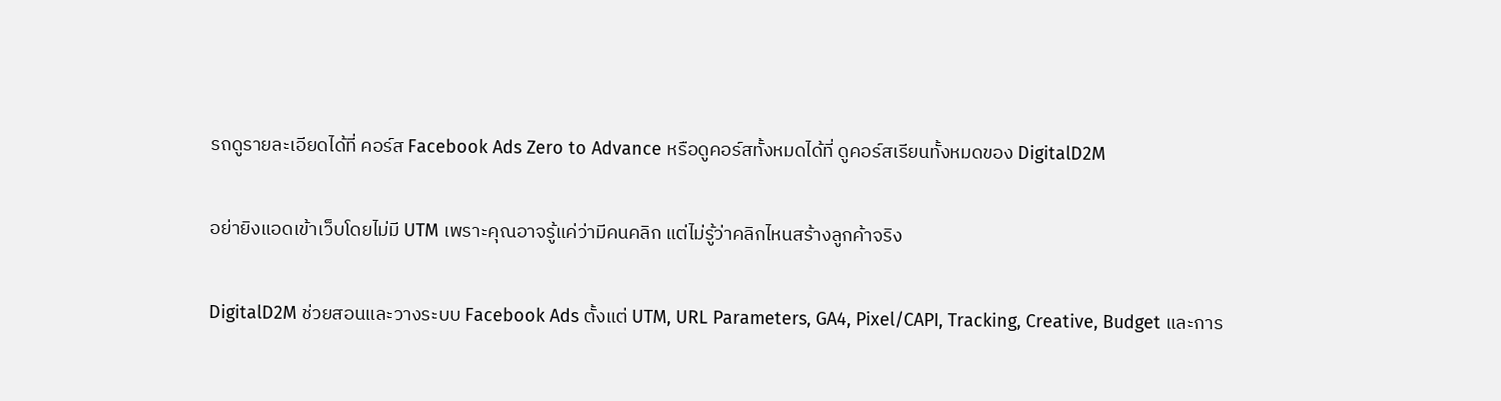รถดูรายละเอียดได้ที่ คอร์ส Facebook Ads Zero to Advance หรือดูคอร์สทั้งหมดได้ที่ ดูคอร์สเรียนทั้งหมดของ DigitalD2M

อย่ายิงแอดเข้าเว็บโดยไม่มี UTM เพราะคุณอาจรู้แค่ว่ามีคนคลิก แต่ไม่รู้ว่าคลิกไหนสร้างลูกค้าจริง

DigitalD2M ช่วยสอนและวางระบบ Facebook Ads ตั้งแต่ UTM, URL Parameters, GA4, Pixel/CAPI, Tracking, Creative, Budget และการ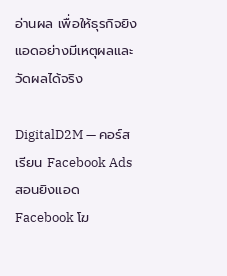อ่านผล เพื่อให้ธุรกิจยิงแอดอย่างมีเหตุผลและวัดผลได้จริง

DigitalD2M — คอร์สเรียน Facebook Ads สอนยิงแอด Facebook โฆ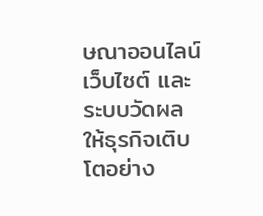ษณาออนไลน์ เว็บไซต์ และระบบวัดผล ให้ธุรกิจเติบโตอย่าง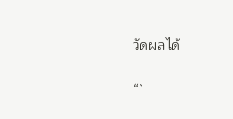วัดผลได้

“`